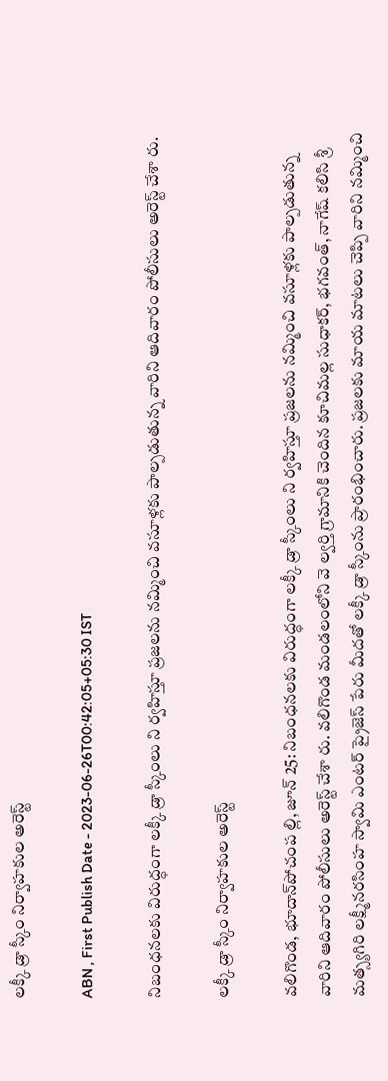లక్కీ డ్రా స్కీం నిర్వాహకుల అరెస్ట్‌

ABN , First Publish Date - 2023-06-26T00:42:05+05:30 IST

నిబంధనలకు విరుద్ధంగా లక్కీ డ్రా స్కీంలు ని ర్వహిస్తూ ప్రజలను నమ్మించి వసూళ్లకు పాల్పడుతున్న వారిని ఆదివారం పోలీసులు అరెస్ట్‌ చేశా రు.

లక్కీ డ్రా స్కీం నిర్వాహకుల అరెస్ట్‌

వలిగొండ, భూదాన్‌పోచంప ల్లి, జూన్‌ 25: నిబంధనలకు విరుద్ధంగా లక్కీ డ్రా స్కీంలు ని ర్వహిస్తూ ప్రజలను నమ్మించి వసూళ్లకు పాల్పడుతున్న వారిని ఆదివారం పోలీసులు అరెస్ట్‌ చేశా రు. వలిగొండ మండలంలోని వె ల్వర్తి గ్రామానికి చెందిన కూచిమల్ల సుధాకర్‌, భగవంత్‌, నాగేష్‌ కలిసి శ్రీ మత్స్యగిరి లక్ష్మీనరసింహ స్వామి ఎంటర్‌ ప్రైజెస్‌ పేరు మీదతో లక్కీ డ్రా స్కీంను ప్రారంభించారు. ప్రజలకు మాయ మాటలు చెప్పి వారిని నమ్మించి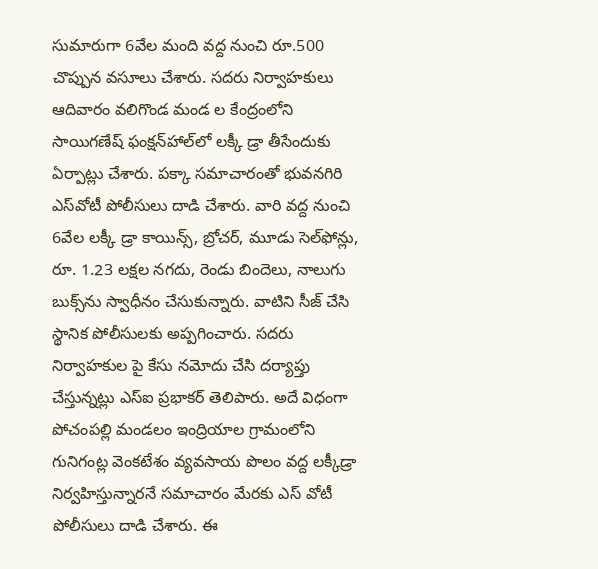సుమారుగా 6వేల మంది వద్ద నుంచి రూ.500 చొప్పున వసూలు చేశారు. సదరు నిర్వాహకులు ఆదివారం వలిగొండ మండ ల కేంద్రంలోని సాయిగణేష్‌ ఫంక్షన్‌హాల్‌లో లక్కీ డ్రా తీసేందుకు ఏర్పాట్లు చేశారు. పక్కా సమాచారంతో భువనగిరి ఎస్‌వోటీ పోలీసులు దాడి చేశారు. వారి వద్ద నుంచి 6వేల లక్కీ డ్రా కాయిన్స్‌, బ్రోచర్‌, మూడు సెల్‌ఫోన్లు, రూ. 1.23 లక్షల నగదు, రెండు బిందెలు, నాలుగు బుక్స్‌ను స్వాధీనం చేసుకున్నారు. వాటిని సీజ్‌ చేసి స్థానిక పోలీసులకు అప్పగించారు. సదరు నిర్వాహకుల పై కేసు నమోదు చేసి దర్యాప్తు చేస్తున్నట్లు ఎస్‌ఐ ప్రభాకర్‌ తెలిపారు. అదే విధంగా పోచంపల్లి మండలం ఇంద్రియాల గ్రామంలోని గునిగంట్ల వెంకటేశం వ్యవసాయ పొలం వద్ద లక్కీడ్రా నిర్వహిస్తున్నారనే సమాచారం మేరకు ఎస్‌ వోటీ పోలీసులు దాడి చేశారు. ఈ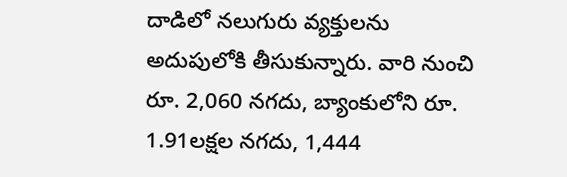దాడిలో నలుగురు వ్యక్తులను అదుపులోకి తీసుకున్నారు. వారి నుంచి రూ. 2,060 నగదు, బ్యాంకులోని రూ. 1.91లక్షల నగదు, 1,444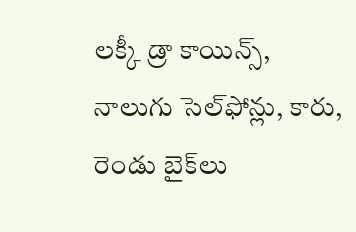లక్కీ డ్రా కాయిన్స్‌, నాలుగు సెల్‌ఫోన్లు, కారు, రెండు బైక్‌లు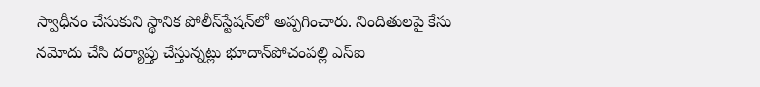స్వాధీనం చేసుకుని స్థానిక పోలీస్‌స్టేషన్‌లో అప్పగించారు. నిందితులపై కేసు నమోదు చేసి దర్యాప్తు చేస్తున్నట్లు భూదాన్‌పోచంపల్లి ఎస్‌ఐ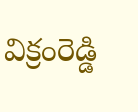విక్రంరెడ్డి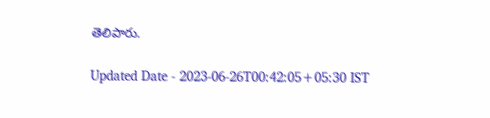తెలిపారు.

Updated Date - 2023-06-26T00:42:05+05:30 IST